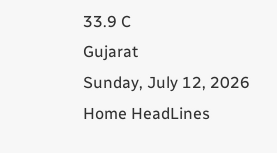33.9 C
Gujarat
Sunday, July 12, 2026
Home HeadLines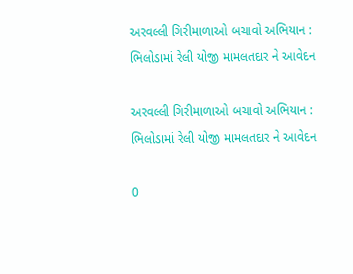અરવલ્લી ગિરીમાળાઓ બચાવો અભિયાન : ભિલોડામાં રેલી યોજી મામલતદાર ને આવેદન

અરવલ્લી ગિરીમાળાઓ બચાવો અભિયાન : ભિલોડામાં રેલી યોજી મામલતદાર ને આવેદન

0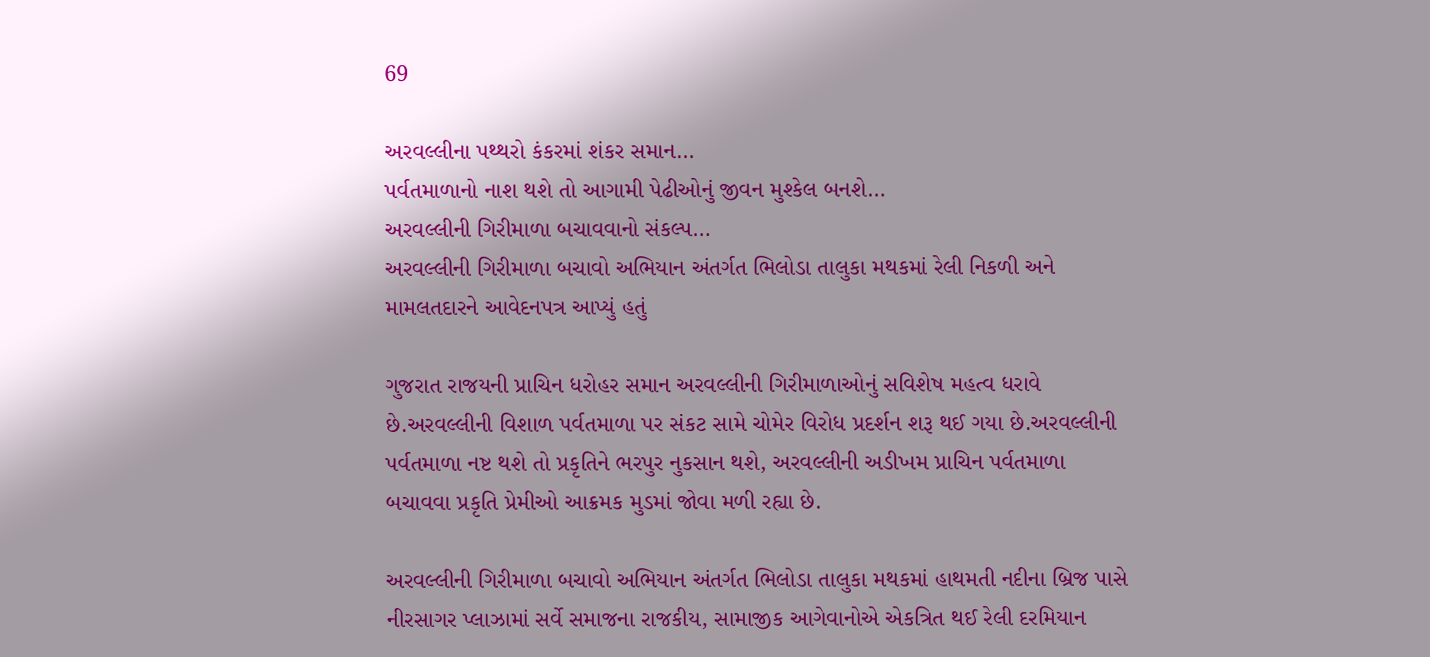69

અરવલ્લીના પથ્થરો કંકરમાં શંકર સમાન…
પર્વતમાળાનો નાશ થશે તો આગામી પેઢીઓનું જીવન મુશ્કેલ બનશે…
અરવલ્લીની ગિરીમાળા બચાવવાનો સંકલ્પ…
અરવલ્લીની ગિરીમાળા બચાવો અભિયાન અંતર્ગત ભિલોડા તાલુકા મથકમાં રેલી નિકળી અને મામલતદારને આવેદનપત્ર આપ્યું હતું

ગુજરાત રાજયની પ્રાચિન ધરોહર સમાન અરવલ્લીની ગિરીમાળાઓનું સવિશેષ મહત્વ ધરાવે છે.અરવલ્લીની વિશાળ પર્વતમાળા પર સંકટ સામે ચોમેર વિરોધ પ્રદર્શન શરૂ થઈ ગયા છે.અરવલ્લીની પર્વતમાળા નષ્ટ થશે તો પ્રકૃતિને ભરપુર નુકસાન થશે, અરવલ્લીની અડીખમ પ્રાચિન પર્વતમાળા બચાવવા પ્રકૃતિ પ્રેમીઓ આક્રમક મુડમાં જોવા મળી રહ્યા છે.

અરવલ્લીની ગિરીમાળા બચાવો અભિયાન અંતર્ગત ભિલોડા તાલુકા મથકમાં હાથમતી નદીના બ્રિજ પાસે નીરસાગર પ્લાઝામાં સર્વે સમાજના રાજકીય, સામાજીક આગેવાનોએ એકત્રિત થઈ રેલી દરમિયાન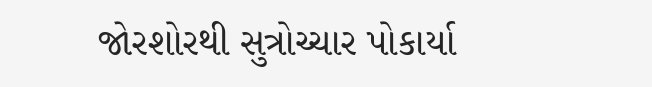જોરશોરથી સુત્રોચ્ચાર પોકાર્યા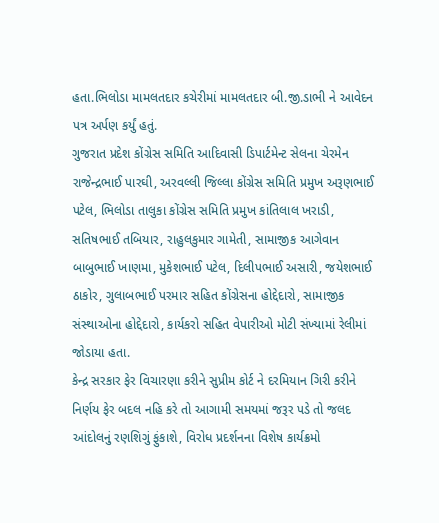હતા.ભિલોડા મામલતદાર કચેરીમાં મામલતદાર બી.જી.ડાભી ને આવેદન પત્ર અર્પણ કર્યું હતું.
ગુજરાત પ્રદેશ કોંગ્રેસ સમિતિ આદિવાસી ડિપાર્ટમેન્ટ સેલના ચેરમેન રાજેન્દ્રભાઈ પારઘી, અરવલ્લી જિલ્લા કોંગ્રેસ સમિતિ પ્રમુખ અરૂણભાઈ પટેલ, ભિલોડા તાલુકા કોંગ્રેસ સમિતિ પ્રમુખ કાંતિલાલ ખરાડી, સતિષભાઈ તબિયાર, રાહુલકુમાર ગામેતી, સામાજીક આગેવાન બાબુભાઈ ખાણમા, મુકેશભાઈ પટેલ, દિલીપભાઈ અસારી, જયેશભાઈ ઠાકોર, ગુલાબભાઈ પરમાર સહિત કોંગ્રેસના હોદ્દેદારો, સામાજીક સંસ્થાઓના હોદ્દેદારો, કાર્યકરો સહિત વેપારીઓ મોટી સંખ્યામાં રેલીમાં જોડાયા હતા.
કેન્દ્ર સરકાર ફેર વિચારણા કરીને સુપ્રીમ કોર્ટ ને દરમિયાન ગિરી કરીને નિર્ણય ફેર બદલ નહિ કરે તો આગામી સમયમાં જરૂર પડે તો જલદ આંદોલનું રણશિગું ફુંકાશે, વિરોધ પ્રદર્શનના વિશેષ કાર્યક્રમો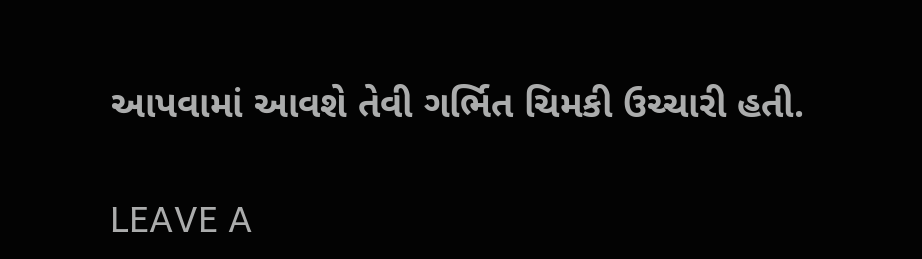આપવામાં આવશે તેવી ગર્ભિત ચિમકી ઉચ્ચારી હતી.

LEAVE A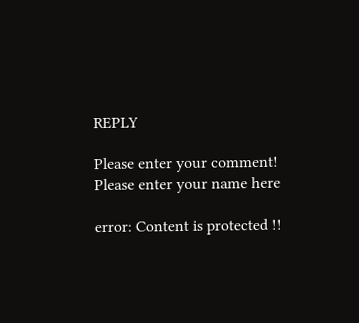REPLY

Please enter your comment!
Please enter your name here

error: Content is protected !!